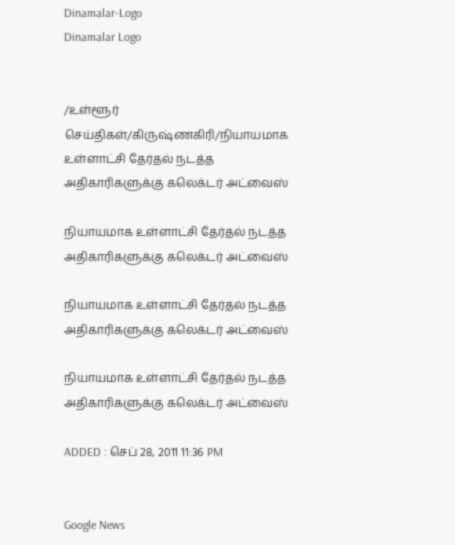Dinamalar-Logo
Dinamalar Logo


/உள்ளூர் செய்திகள்/கிருஷ்ணகிரி/நியாயமாக உள்ளாட்சி தேர்தல் நடத்த அதிகாரிகளுக்கு கலெக்டர் அட்வைஸ்

நியாயமாக உள்ளாட்சி தேர்தல் நடத்த அதிகாரிகளுக்கு கலெக்டர் அட்வைஸ்

நியாயமாக உள்ளாட்சி தேர்தல் நடத்த அதிகாரிகளுக்கு கலெக்டர் அட்வைஸ்

நியாயமாக உள்ளாட்சி தேர்தல் நடத்த அதிகாரிகளுக்கு கலெக்டர் அட்வைஸ்

ADDED : செப் 28, 2011 11:36 PM


Google News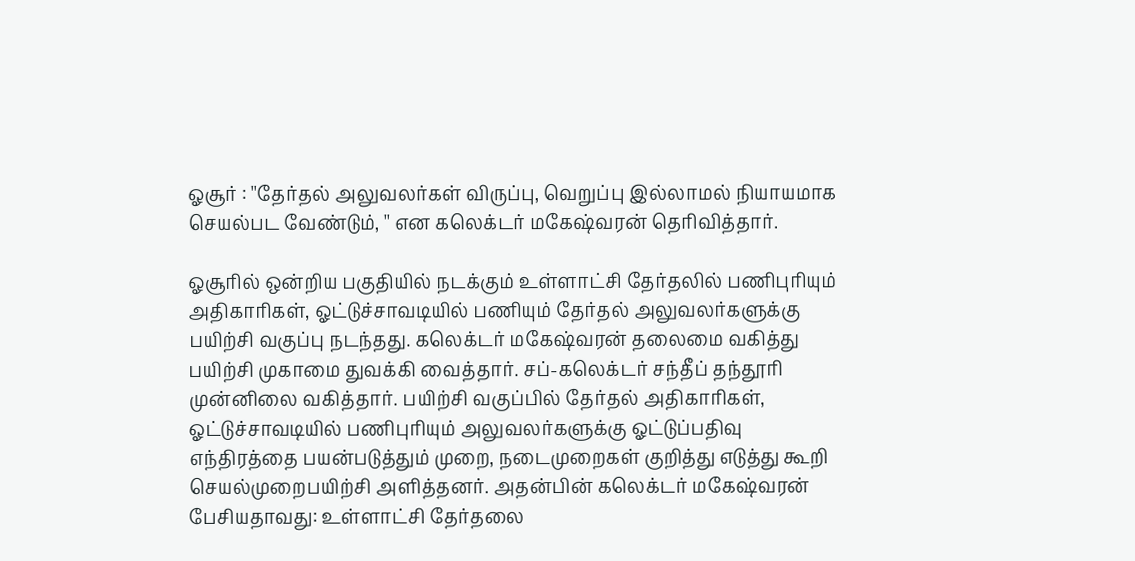ஓசூர் : ''தேர்தல் அலுவலர்கள் விருப்பு, வெறுப்பு இல்லாமல் நியாயமாக செயல்பட வேண்டும், '' என கலெக்டர் மகேஷ்வரன் தெரிவித்தார்.

ஓசூரில் ஒன்றிய பகுதியில் நடக்கும் உள்ளாட்சி தேர்தலில் பணிபுரியும் அதிகாரிகள், ஓட்டுச்சாவடியில் பணியும் தேர்தல் அலுவலர்களுக்கு பயிற்சி வகுப்பு நடந்தது. கலெக்டர் மகேஷ்வரன் தலைமை வகித்து பயிற்சி முகாமை துவக்கி வைத்தார். சப்-கலெக்டர் சந்தீப் தந்தூரி முன்னிலை வகித்தார். பயிற்சி வகுப்பில் தேர்தல் அதிகாரிகள், ஓட்டுச்சாவடியில் பணிபுரியும் அலுவலர்களுக்கு ஓட்டுப்பதிவு எந்திரத்தை பயன்படுத்தும் முறை, நடைமுறைகள் குறித்து எடுத்து கூறி செயல்முறைபயிற்சி அளித்தனர். அதன்பின் கலெக்டர் மகேஷ்வரன் பேசியதாவது: உள்ளாட்சி தேர்தலை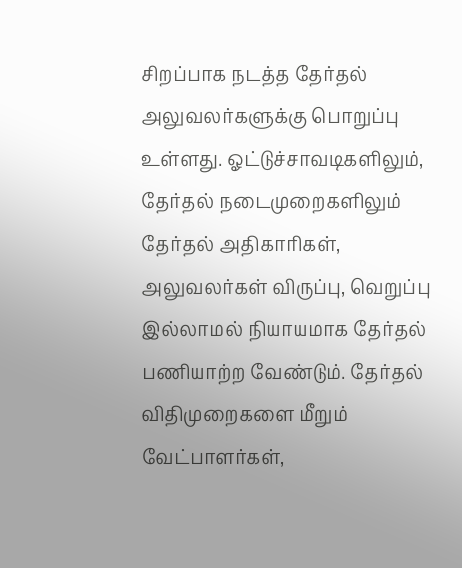சிறப்பாக நடத்த தேர்தல் அலுவலர்களுக்கு பொறுப்பு உள்ளது. ஓட்டுச்சாவடிகளிலும், தேர்தல் நடைமுறைகளிலும் தேர்தல் அதிகாரிகள், அலுவலர்கள் விருப்பு, வெறுப்பு இல்லாமல் நியாயமாக தேர்தல் பணியாற்ற வேண்டும். தேர்தல் விதிமுறைகளை மீறும் வேட்பாளர்கள்,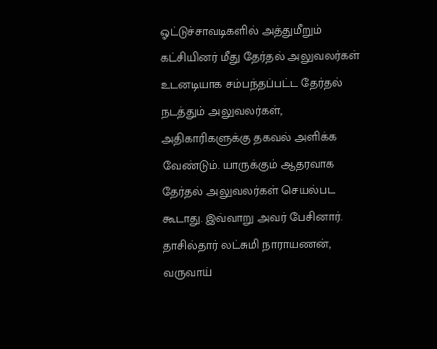ஓட்டுச்சாவடிகளில் அத்துமீறும் கட்சியினர் மீது தேர்தல் அலுவலர்கள் உடனடியாக சம்பந்தப்பட்ட தேர்தல் நடத்தும் அலுவலர்கள், அதிகாரிகளுக்கு தகவல் அளிக்க வேண்டும். யாருக்கும் ஆதரவாக தேர்தல் அலுவலர்கள் செயல்பட கூடாது. இவ்வாறு அவர் பேசினார். தாசில்தார் லட்சுமி நாராயணன், வருவாய்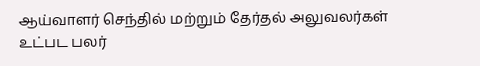ஆய்வாளர் செந்தில் மற்றும் தேர்தல் அலுவலர்கள் உட்பட பலர்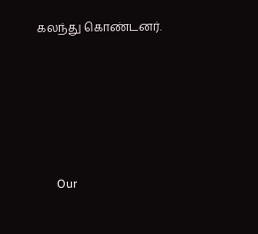கலந்து கொண்டனர்.







      Our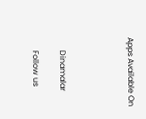Apps Available On




      Dinamalar

      Follow us